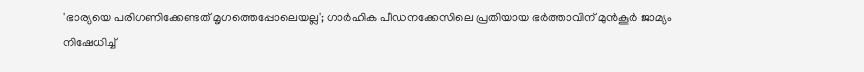'ഭാര്യയെ പരിഗണിക്കേണ്ടത് മൃഗത്തെപ്പോലെയല്ല'; ഗാര്‍ഹിക പീഡനക്കേസിലെ പ്രതിയായ ഭര്‍ത്താവിന് മുന്‍കൂര്‍ ജാമ്യം നിഷേധിച്ച്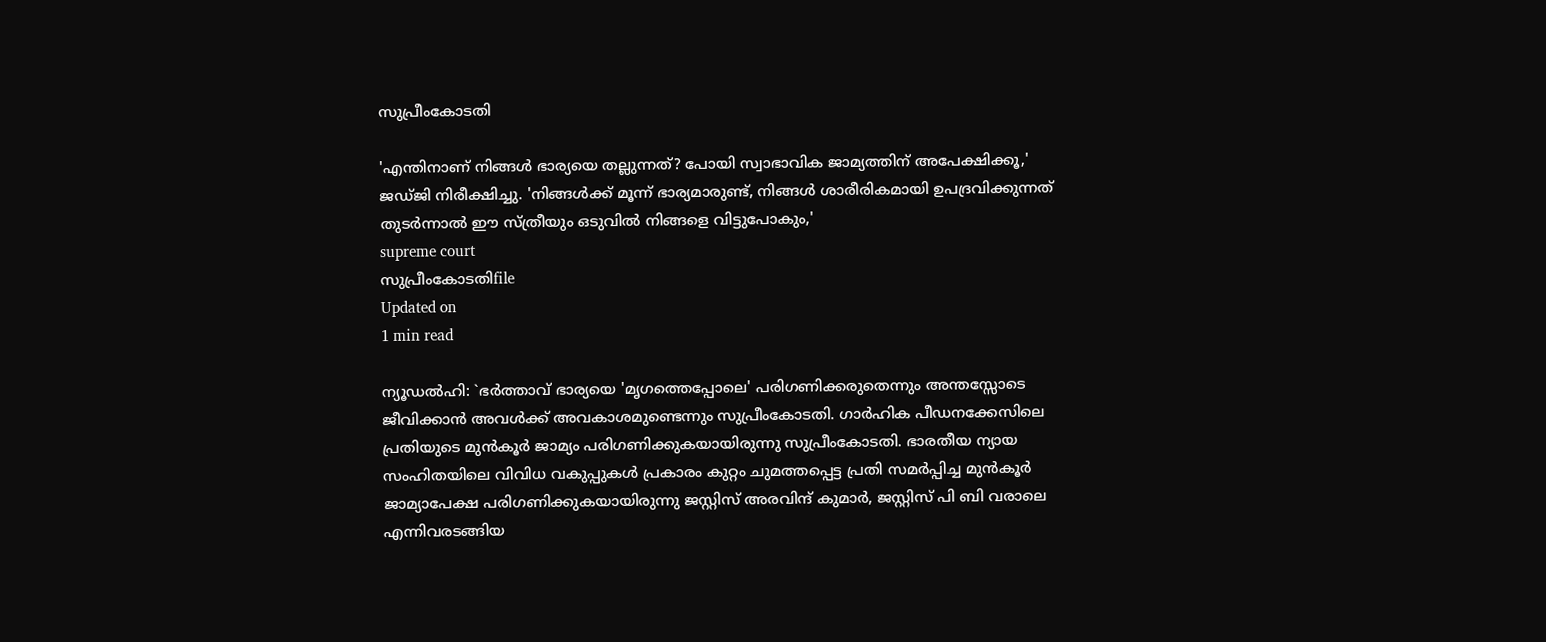സുപ്രീംകോടതി

'എന്തിനാണ് നിങ്ങള്‍ ഭാര്യയെ തല്ലുന്നത്? പോയി സ്വാഭാവിക ജാമ്യത്തിന് അപേക്ഷിക്കൂ,' ജഡ്ജി നിരീക്ഷിച്ചു. 'നിങ്ങള്‍ക്ക് മൂന്ന് ഭാര്യമാരുണ്ട്, നിങ്ങള്‍ ശാരീരികമായി ഉപദ്രവിക്കുന്നത് തുടര്‍ന്നാല്‍ ഈ സ്ത്രീയും ഒടുവില്‍ നിങ്ങളെ വിട്ടുപോകും,'
supreme court
സുപ്രീംകോടതിfile
Updated on
1 min read

ന്യൂഡല്‍ഹി: `ഭര്‍ത്താവ് ഭാര്യയെ 'മൃഗത്തെപ്പോലെ' പരിഗണിക്കരുതെന്നും അന്തസ്സോടെ ജീവിക്കാന്‍ അവള്‍ക്ക് അവകാശമുണ്ടെന്നും സുപ്രീംകോടതി. ഗാര്‍ഹിക പീഡനക്കേസിലെ പ്രതിയുടെ മുന്‍കൂര്‍ ജാമ്യം പരിഗണിക്കുകയായിരുന്നു സുപ്രീംകോടതി. ഭാരതീയ ന്യായ സംഹിതയിലെ വിവിധ വകുപ്പുകള്‍ പ്രകാരം കുറ്റം ചുമത്തപ്പെട്ട പ്രതി സമര്‍പ്പിച്ച മുന്‍കൂര്‍ ജാമ്യാപേക്ഷ പരിഗണിക്കുകയായിരുന്നു ജസ്റ്റിസ് അരവിന്ദ് കുമാര്‍, ജസ്റ്റിസ് പി ബി വരാലെ എന്നിവരടങ്ങിയ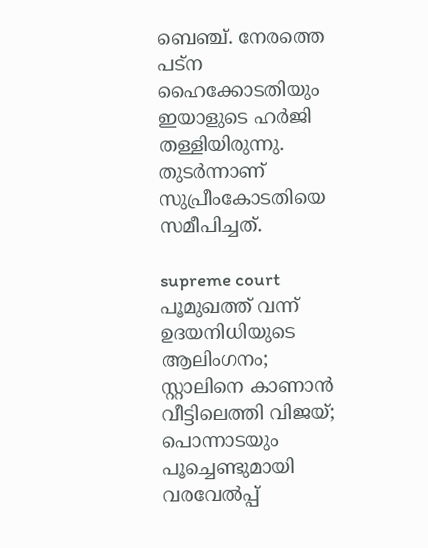ബെഞ്ച്. നേരത്തെ പട്‌ന ഹൈക്കോടതിയും ഇയാളുടെ ഹര്‍ജി തള്ളിയിരുന്നു. തുടര്‍ന്നാണ് സുപ്രീംകോടതിയെ സമീപിച്ചത്.

supreme court
പൂമുഖത്ത് വന്ന് ഉദയനിധിയുടെ ആലിംഗനം; സ്റ്റാലിനെ കാണാന്‍ വീട്ടിലെത്തി വിജയ്; പൊന്നാടയും പൂച്ചെണ്ടുമായി വരവേല്‍പ്പ്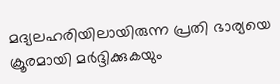മദ്യലഹരിയിലായിരുന്ന പ്രതി ഭാര്യയെ ക്രൂരമായി മര്‍ദ്ദിക്കുകയും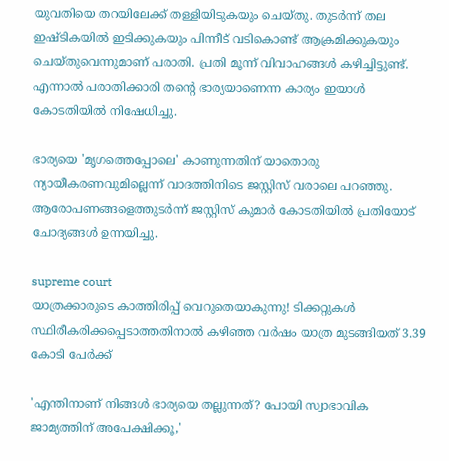യുവതിയെ തറയിലേക്ക് തള്ളിയിടുകയും ചെയ്തു. തുടര്‍ന്ന് തല ഇഷ്ടികയില്‍ ഇടിക്കുകയും പിന്നീട് വടികൊണ്ട് ആക്രമിക്കുകയും ചെയ്തുവെന്നുമാണ് പരാതി. പ്രതി മൂന്ന് വിവാഹങ്ങള്‍ കഴിച്ചിട്ടുണ്ട്. എന്നാല്‍ പരാതിക്കാരി തന്റെ ഭാര്യയാണെന്ന കാര്യം ഇയാള്‍ കോടതിയില്‍ നിഷേധിച്ചു.

ഭാര്യയെ 'മൃഗത്തെപ്പോലെ' കാണുന്നതിന് യാതൊരു ന്യായീകരണവുമില്ലെന്ന് വാദത്തിനിടെ ജസ്റ്റിസ് വരാലെ പറഞ്ഞു. ആരോപണങ്ങളെത്തുടര്‍ന്ന് ജസ്റ്റിസ് കുമാര്‍ കോടതിയില്‍ പ്രതിയോട് ചോദ്യങ്ങള്‍ ഉന്നയിച്ചു.

supreme court
യാത്രക്കാരുടെ കാത്തിരിപ്പ് വെറുതെയാകുന്നു! ടിക്കറ്റുകൾ സ്ഥിരീകരിക്കപ്പെടാത്തതിനാൽ കഴിഞ്ഞ വർഷം യാത്ര മുടങ്ങിയത് 3.39 കോടി പേർക്ക്

'എന്തിനാണ് നിങ്ങള്‍ ഭാര്യയെ തല്ലുന്നത്? പോയി സ്വാഭാവിക ജാമ്യത്തിന് അപേക്ഷിക്കൂ,'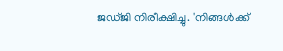ജഡ്ജി നിരീക്ഷിച്ചു. 'നിങ്ങള്‍ക്ക്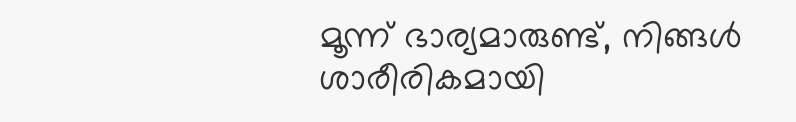മൂന്ന് ഭാര്യമാരുണ്ട്, നിങ്ങള്‍ ശാരീരികമായി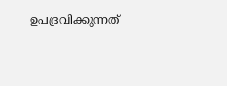ഉപദ്രവിക്കുന്നത്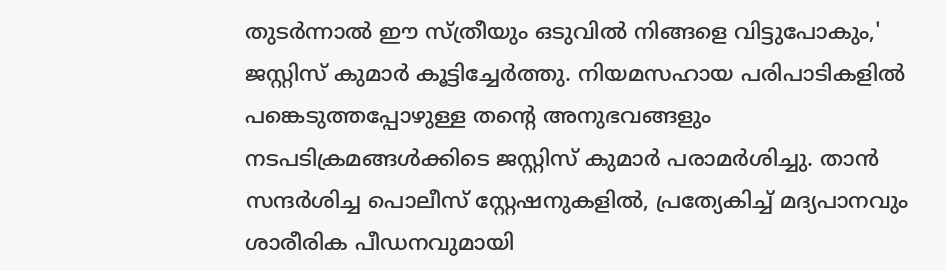തുടര്‍ന്നാല്‍ ഈ സ്ത്രീയും ഒടുവില്‍ നിങ്ങളെ വിട്ടുപോകും,' ജസ്റ്റിസ് കുമാര്‍ കൂട്ടിച്ചേര്‍ത്തു. നിയമസഹായ പരിപാടികളില്‍ പങ്കെടുത്തപ്പോഴുള്ള തന്റെ അനുഭവങ്ങളും നടപടിക്രമങ്ങള്‍ക്കിടെ ജസ്റ്റിസ് കുമാര്‍ പരാമര്‍ശിച്ചു. താന്‍ സന്ദര്‍ശിച്ച പൊലീസ് സ്റ്റേഷനുകളില്‍, പ്രത്യേകിച്ച് മദ്യപാനവും ശാരീരിക പീഡനവുമായി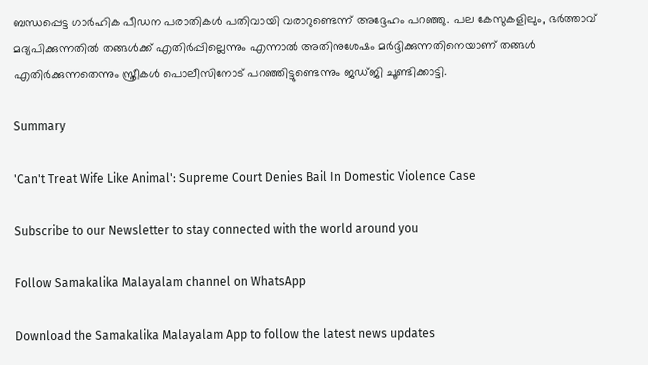ബന്ധപ്പെട്ട ഗാര്‍ഹിക പീഡന പരാതികള്‍ പതിവായി വരാറുണ്ടെന്ന് അദ്ദേഹം പറഞ്ഞു. പല കേസുകളിലും, ഭര്‍ത്താവ് മദ്യപിക്കുന്നതില്‍ തങ്ങള്‍ക്ക് എതിര്‍പ്പില്ലെന്നും എന്നാല്‍ അതിനുശേഷം മര്‍ദ്ദിക്കുന്നതിനെയാണ് തങ്ങള്‍ എതിര്‍ക്കുന്നതെന്നും സ്ത്രീകള്‍ പൊലീസിനോട് പറഞ്ഞിട്ടുണ്ടെന്നും ജഡ്ജി ചൂണ്ടിക്കാട്ടി.

Summary

'Can't Treat Wife Like Animal': Supreme Court Denies Bail In Domestic Violence Case

Subscribe to our Newsletter to stay connected with the world around you

Follow Samakalika Malayalam channel on WhatsApp

Download the Samakalika Malayalam App to follow the latest news updates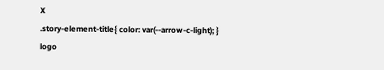X
.story-element-title{ color: var(--arrow-c-light); }
logo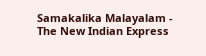Samakalika Malayalam - The New Indian Express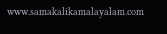www.samakalikamalayalam.com